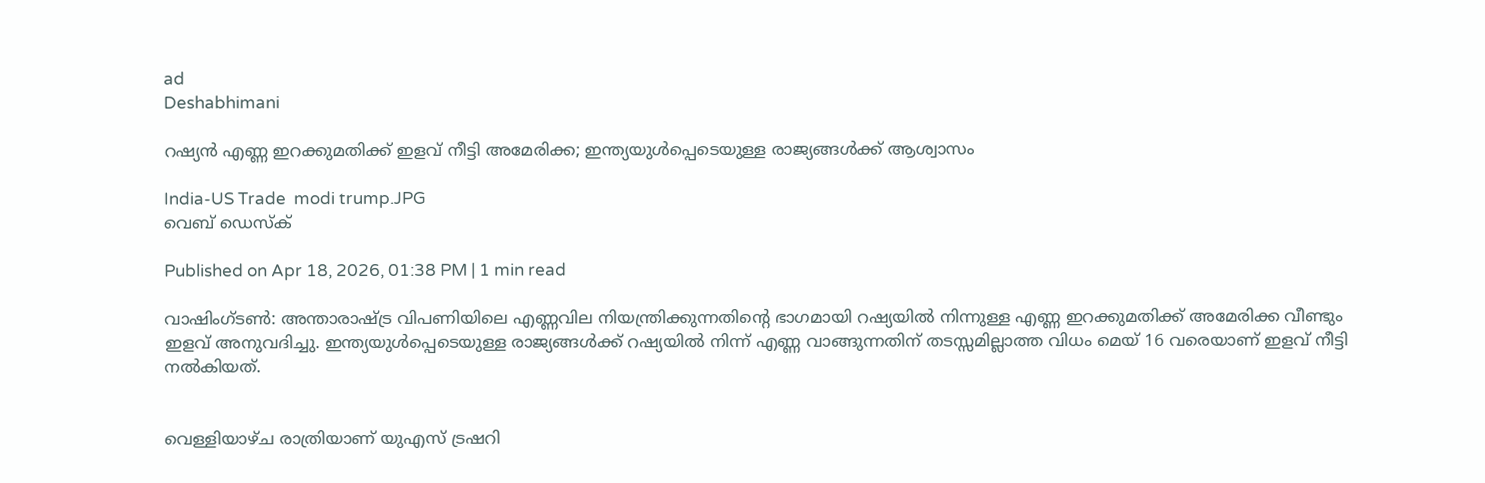ad
Deshabhimani

റഷ്യൻ എണ്ണ ഇറക്കുമതിക്ക് ഇളവ് നീട്ടി അമേരിക്ക; ഇന്ത്യയുൾപ്പെടെയുള്ള രാജ്യങ്ങൾക്ക് ആശ്വാസം

India-US Trade  modi trump.JPG
വെബ് ഡെസ്ക്

Published on Apr 18, 2026, 01:38 PM | 1 min read

വാഷിംഗ്ടൺ: അന്താരാഷ്ട്ര വിപണിയിലെ എണ്ണവില നിയന്ത്രിക്കുന്നതിന്റെ ഭാഗമായി റഷ്യയിൽ നിന്നുള്ള എണ്ണ ഇറക്കുമതിക്ക് അമേരിക്ക വീണ്ടും ഇളവ് അനുവദിച്ചു. ഇന്ത്യയുൾപ്പെടെയുള്ള രാജ്യങ്ങൾക്ക് റഷ്യയിൽ നിന്ന് എണ്ണ വാങ്ങുന്നതിന് തടസ്സമില്ലാത്ത വിധം മെയ് 16 വരെയാണ് ഇളവ് നീട്ടി നൽകിയത്.


വെള്ളിയാഴ്ച രാത്രിയാണ് യുഎസ് ട്രഷറി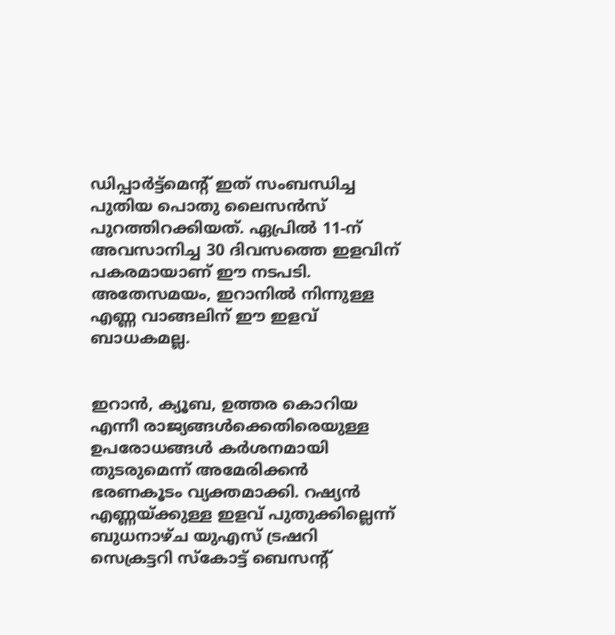ഡിപ്പാർട്ട്മെന്റ് ഇത് സംബന്ധിച്ച പുതിയ പൊതു ലൈസൻസ് പുറത്തിറക്കിയത്. ഏപ്രിൽ 11-ന് അവസാനിച്ച 30 ദിവസത്തെ ഇളവിന് പകരമായാണ് ഈ നടപടി. അതേസമയം, ഇറാനിൽ നിന്നുള്ള എണ്ണ വാങ്ങലിന് ഈ ഇളവ് ബാധകമല്ല.


ഇറാൻ, ക്യൂബ, ഉത്തര കൊറിയ എന്നീ രാജ്യങ്ങൾക്കെതിരെയുള്ള ഉപരോധങ്ങൾ കർശനമായി തുടരുമെന്ന് അമേരിക്കൻ ഭരണകൂടം വ്യക്തമാക്കി. റഷ്യൻ എണ്ണയ്ക്കുള്ള ഇളവ് പുതുക്കില്ലെന്ന് ബുധനാഴ്ച യുഎസ് ട്രഷറി സെക്രട്ടറി സ്‌കോട്ട് ബെസന്റ്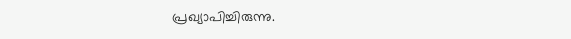പ്രഖ്യാപിച്ചിരുന്നു.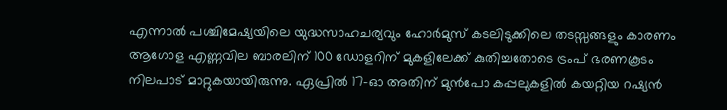എന്നാൽ പശ്ചിമേഷ്യയിലെ യുദ്ധസാഹചര്യവും ഹോർമുസ് കടലിടുക്കിലെ തടസ്സങ്ങളും കാരണം ആഗോള എണ്ണവില ബാരലിന് 100 ഡോളറിന് മുകളിലേക്ക് കുതിച്ചതോടെ ട്രംപ് ഭരണകൂടം നിലപാട് മാറ്റുകയായിരുന്നു. ഏപ്രിൽ 17-ഓ അതിന് മുൻപോ കപ്പലുകളിൽ കയറ്റിയ റഷ്യൻ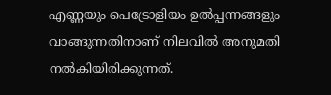എണ്ണയും പെട്രോളിയം ഉൽപ്പന്നങ്ങളും വാങ്ങുന്നതിനാണ് നിലവിൽ അനുമതി നൽകിയിരിക്കുന്നത്.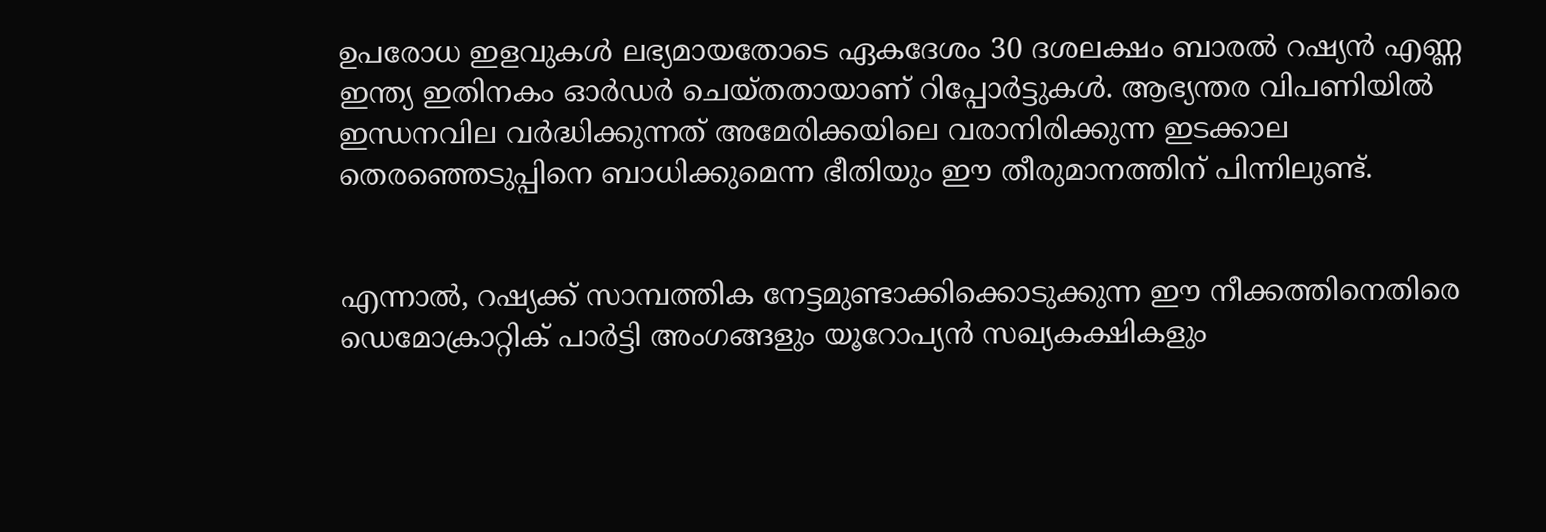ഉപരോധ ഇളവുകൾ ലഭ്യമായതോടെ ഏകദേശം 30 ദശലക്ഷം ബാരൽ റഷ്യൻ എണ്ണ ഇന്ത്യ ഇതിനകം ഓർഡർ ചെയ്തതായാണ് റിപ്പോർട്ടുകൾ. ആഭ്യന്തര വിപണിയിൽ ഇന്ധനവില വർദ്ധിക്കുന്നത് അമേരിക്കയിലെ വരാനിരിക്കുന്ന ഇടക്കാല തെരഞ്ഞെടുപ്പിനെ ബാധിക്കുമെന്ന ഭീതിയും ഈ തീരുമാനത്തിന് പിന്നിലുണ്ട്.


എന്നാൽ, റഷ്യക്ക് സാമ്പത്തിക നേട്ടമുണ്ടാക്കിക്കൊടുക്കുന്ന ഈ നീക്കത്തിനെതിരെ ഡെമോക്രാറ്റിക് പാർട്ടി അംഗങ്ങളും യൂറോപ്യൻ സഖ്യകക്ഷികളും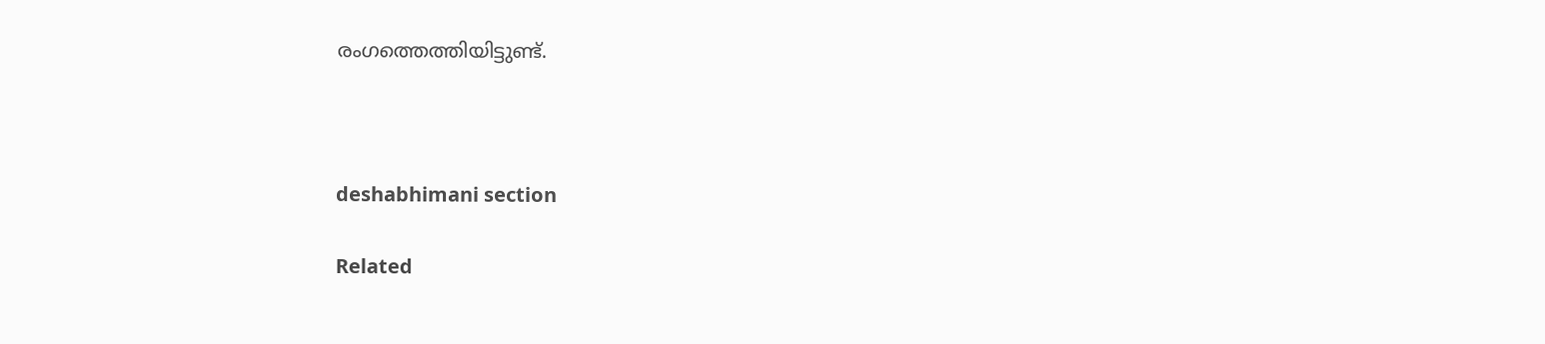രംഗത്തെത്തിയിട്ടുണ്ട്.



deshabhimani section

Related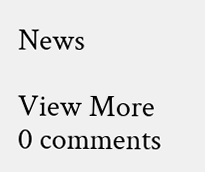News

View More
0 comments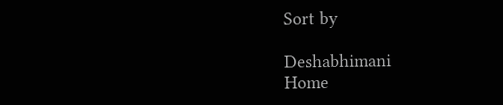Sort by

Deshabhimani
Home